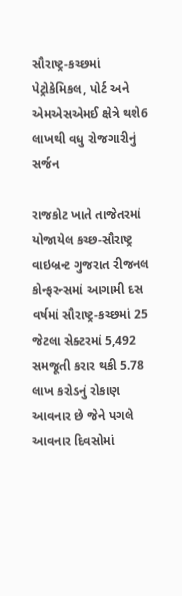સૌરાષ્ટ્ર-કચ્છમાં પેટ્રોકેમિકલ, પોર્ટ અને એમએસએમઈ ક્ષેત્રે થશે6 લાખથી વધુ રોજગારીનું સર્જન

રાજકોટ ખાતે તાજેતરમાં યોજાયેલ કચ્છ-સૌરાષ્ટ્ર વાઇબ્રન્ટ ગુજરાત રીજનલ કોન્ફરન્સમાં આગામી દસ વર્ષમાં સૌરાષ્ટ્ર-કચ્છમાં 25 જેટલા સેક્ટરમાં 5,492 સમજૂતી કરાર થકી 5.78 લાખ કરોડનું રોકાણ આવનાર છે જેને પગલે આવનાર દિવસોમાં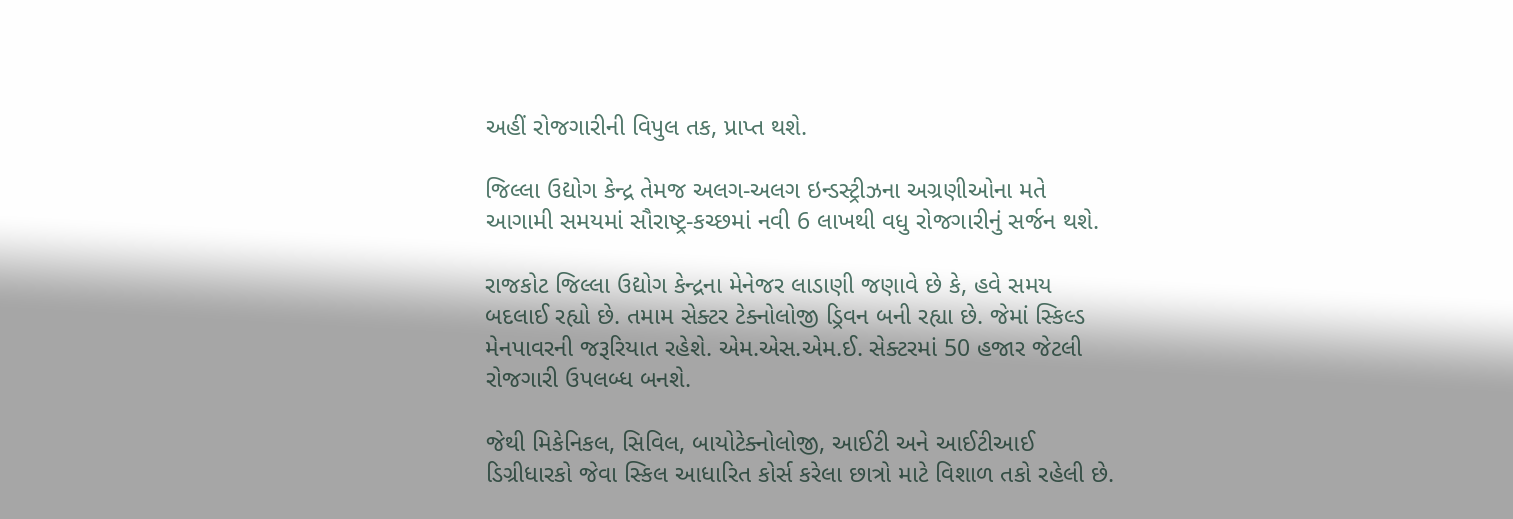અહીં રોજગારીની વિપુલ તક, પ્રાપ્ત થશે.

જિલ્લા ઉદ્યોગ કેન્દ્ર તેમજ અલગ-અલગ ઇન્ડસ્ટ્રીઝના અગ્રણીઓના મતે આગામી સમયમાં સૌરાષ્ટ્ર-કચ્છમાં નવી 6 લાખથી વધુ રોજગારીનું સર્જન થશે.

રાજકોટ જિલ્લા ઉદ્યોગ કેન્દ્રના મેનેજર લાડાણી જણાવે છે કે, હવે સમય બદલાઈ રહ્યો છે. તમામ સેક્ટર ટેક્નોલોજી ડ્રિવન બની રહ્યા છે. જેમાં સ્કિલ્ડ મેનપાવરની જરૂરિયાત રહેશે. એમ.એસ.એમ.ઈ. સેક્ટરમાં 50 હજાર જેટલી રોજગારી ઉપલબ્ધ બનશે.

જેથી મિકેનિકલ, સિવિલ, બાયોટેક્નોલોજી, આઈટી અને આઈટીઆઈ ડિગ્રીધારકો જેવા સ્કિલ આધારિત કોર્સ કરેલા છાત્રો માટે વિશાળ તકો રહેલી છે.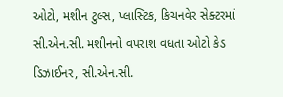ઓટો, મશીન ટુલ્સ, પ્લાસ્ટિક, કિચનવેર સેક્ટરમાં સી.એન.સી. મશીનનો વપરાશ વધતા ઓટો કેડ ડિઝાઈનર, સી.એન.સી.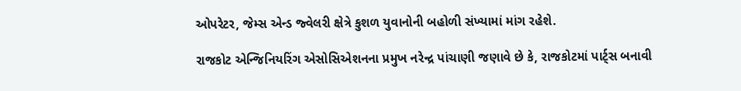ઓપરેટર, જેમ્સ એન્ડ જ્વેલરી ક્ષેત્રે કુશળ યુવાનોની બહોળી સંખ્યામાં માંગ રહેશે.

રાજકોટ એન્જિનિયરિંગ એસોસિએશનના પ્રમુખ નરેન્દ્ર પાંચાણી જણાવે છે કે, રાજકોટમાં પાર્ટ્સ બનાવી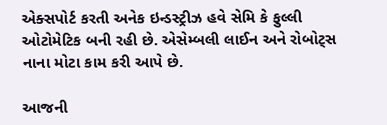એક્સપોર્ટ કરતી અનેક ઇન્ડસ્ટ્રીઝ હવે સેમિ કે ફુલ્લી ઓટોમેટિક બની રહી છે. એસેમ્બલી લાઈન અને રોબોટ્સ નાના મોટા કામ કરી આપે છે.

આજની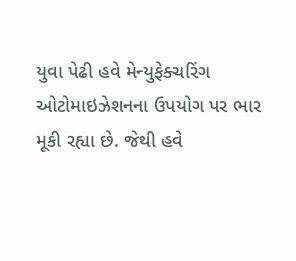યુવા પેઢી હવે મેન્યુફેક્ચરિંગ ઓટોમાઇઝેશનના ઉપયોગ પર ભાર મૂકી રહ્યા છે. જેથી હવે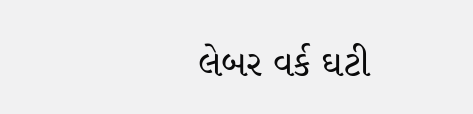લેબર વર્ક ઘટી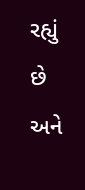રહ્યું છે અને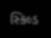સ્કિલ્ડ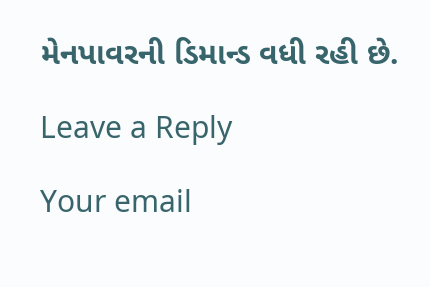મેનપાવરની ડિમાન્ડ વધી રહી છે.

Leave a Reply

Your email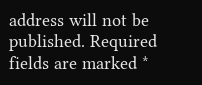address will not be published. Required fields are marked *